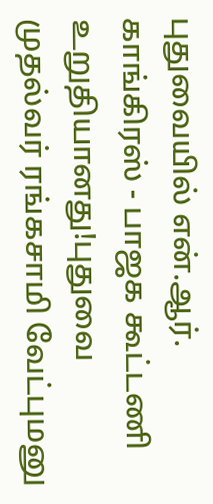புதுவையில் என்.ஆர். காங்கிரஸ் - பாஜக கூட்டணி உறுதியானது!புதுவை முதல்வர் ரங்கசாமி வேட்புமனு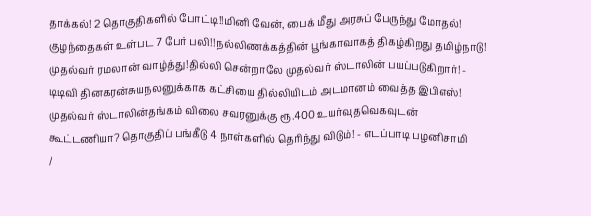தாக்கல்! 2 தொகுதிகளில் போட்டி!!மினி வேன், பைக் மீது அரசுப் பேருந்து மோதல்! குழந்தைகள் உள்பட 7 பேர் பலி!!நல்லிணக்கத்தின் பூங்காவாகத் திகழ்கிறது தமிழ்நாடு! முதல்வர் ரமலான் வாழ்த்து!தில்லி சென்றாலே முதல்வர் ஸ்டாலின் பயப்படுகிறார்! - டிடிவி தினகரன்சுயநலனுக்காக கட்சியை தில்லியிடம் அடமானம் வைத்த இபிஎஸ்! முதல்வர் ஸ்டாலின்தங்கம் விலை சவரனுக்கு ரூ.400 உயர்வுதவெகவுடன் கூட்டணியா? தொகுதிப் பங்கீடு 4 நாள்களில் தெரிந்து விடும்! - எடப்பாடி பழனிசாமி
/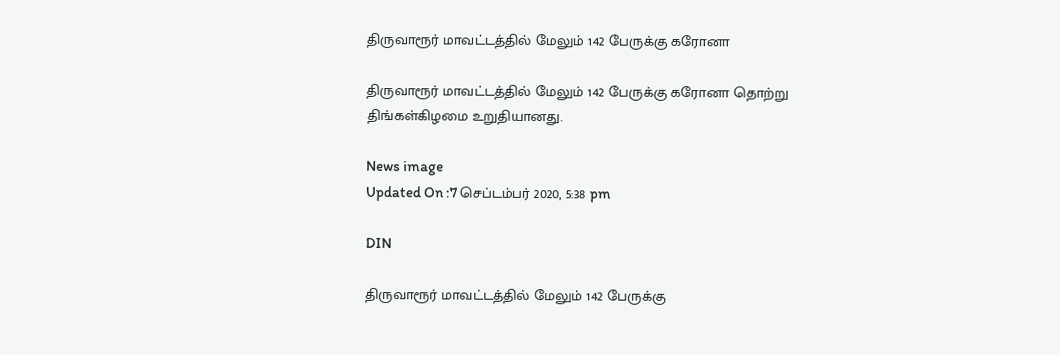திருவாரூர் மாவட்டத்தில் மேலும் 142 பேருக்கு கரோனா

திருவாரூர் மாவட்டத்தில் மேலும் 142 பேருக்கு கரோனா தொற்று திங்கள்கிழமை உறுதியானது.

News image
Updated On :7 செப்டம்பர் 2020, 5:38 pm

DIN

திருவாரூர் மாவட்டத்தில் மேலும் 142 பேருக்கு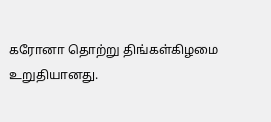கரோனா தொற்று திங்கள்கிழமை உறுதியானது.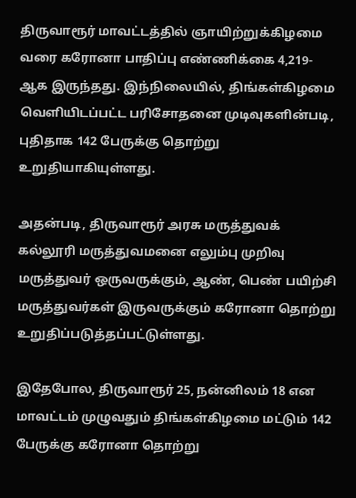திருவாரூர் மாவட்டத்தில் ஞாயிற்றுக்கிழமை வரை கரோனா பாதிப்பு எண்ணிக்கை 4,219-ஆக இருந்தது. இந்நிலையில், திங்கள்கிழமை வெளியிடப்பட்ட பரிசோதனை முடிவுகளின்படி, புதிதாக 142 பேருக்கு தொற்று உறுதியாகியுள்ளது.

அதன்படி, திருவாரூர் அரசு மருத்துவக் கல்லூரி மருத்துவமனை எலும்பு முறிவு மருத்துவர் ஒருவருக்கும், ஆண், பெண் பயிற்சி மருத்துவர்கள் இருவருக்கும் கரோனா தொற்று உறுதிப்படுத்தப்பட்டுள்ளது.

இதேபோல, திருவாரூர் 25, நன்னிலம் 18 என மாவட்டம் முழுவதும் திங்கள்கிழமை மட்டும் 142 பேருக்கு கரோனா தொற்று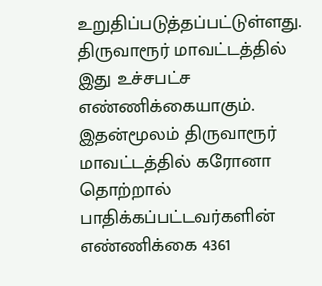உறுதிப்படுத்தப்பட்டுள்ளது. திருவாரூர் மாவட்டத்தில் இது உச்சபட்ச எண்ணிக்கையாகும். இதன்மூலம் திருவாரூர் மாவட்டத்தில் கரோனா தொற்றால் பாதிக்கப்பட்டவர்களின் எண்ணிக்கை 4361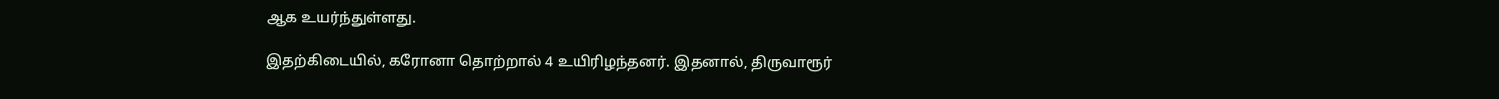ஆக உயர்ந்துள்ளது.

இதற்கிடையில், கரோனா தொற்றால் 4 உயிரிழந்தனர். இதனால், திருவாரூர்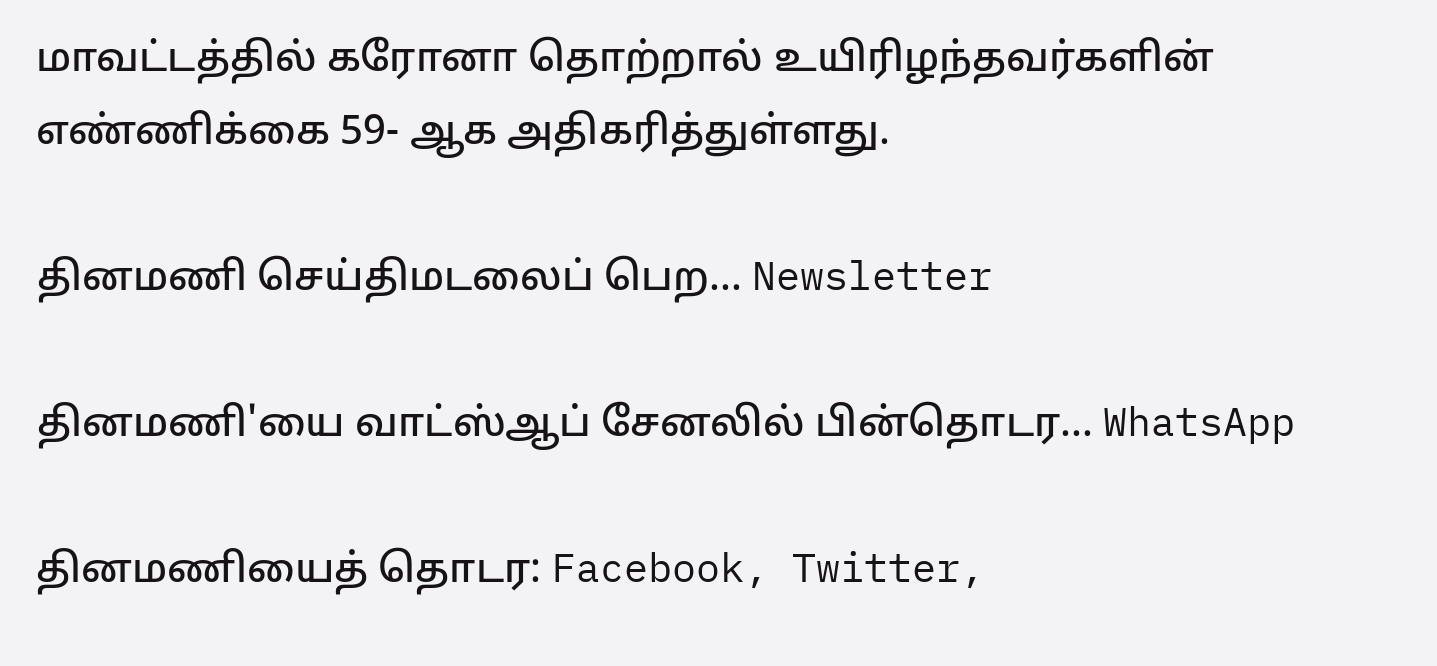மாவட்டத்தில் கரோனா தொற்றால் உயிரிழந்தவர்களின் எண்ணிக்கை 59- ஆக அதிகரித்துள்ளது.

தினமணி செய்திமடலைப் பெற... Newsletter

தினமணி'யை வாட்ஸ்ஆப் சேனலில் பின்தொடர... WhatsApp

தினமணியைத் தொடர: Facebook, Twitter,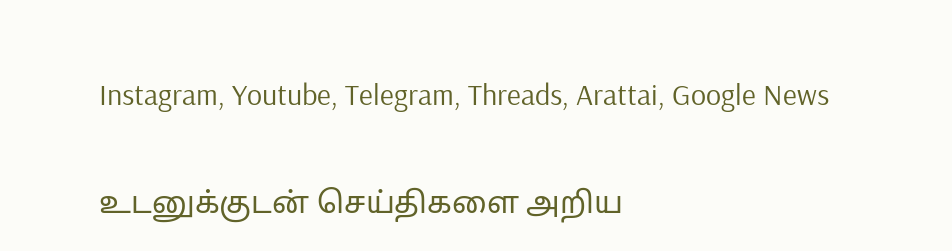Instagram, Youtube, Telegram, Threads, Arattai, Google News

உடனுக்குடன் செய்திகளை அறிய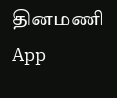தினமணி App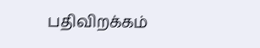பதிவிறக்கம்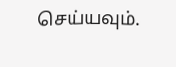செய்யவும்.